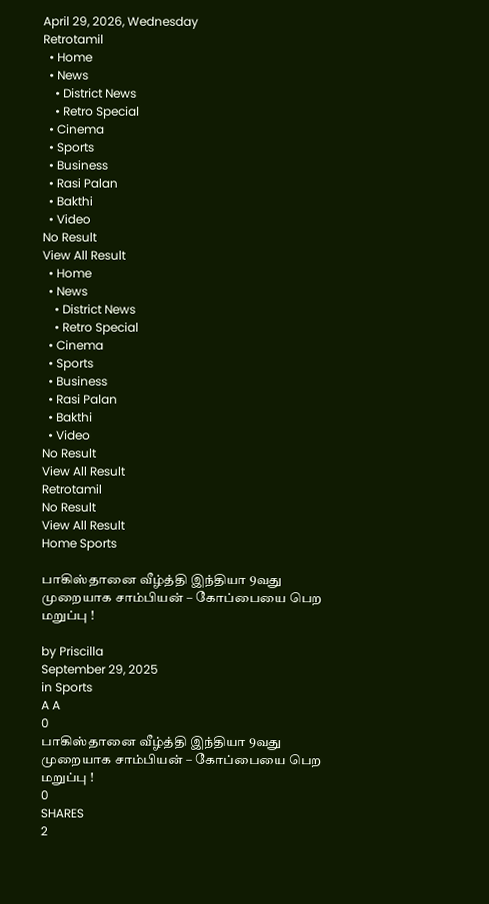April 29, 2026, Wednesday
Retrotamil
  • Home
  • News
    • District News
    • Retro Special
  • Cinema
  • Sports
  • Business
  • Rasi Palan
  • Bakthi
  • Video
No Result
View All Result
  • Home
  • News
    • District News
    • Retro Special
  • Cinema
  • Sports
  • Business
  • Rasi Palan
  • Bakthi
  • Video
No Result
View All Result
Retrotamil
No Result
View All Result
Home Sports

பாகிஸ்தானை வீழ்த்தி இந்தியா 9வது முறையாக சாம்பியன் – கோப்பையை பெற மறுப்பு !

by Priscilla
September 29, 2025
in Sports
A A
0
பாகிஸ்தானை வீழ்த்தி இந்தியா 9வது முறையாக சாம்பியன் – கோப்பையை பெற மறுப்பு !
0
SHARES
2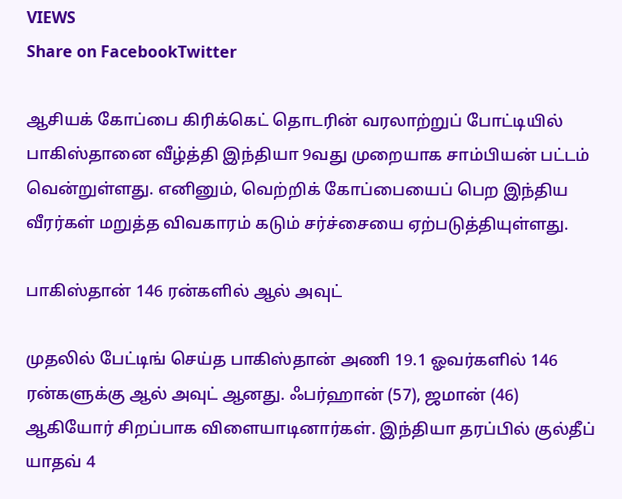VIEWS
Share on FacebookTwitter

ஆசியக் கோப்பை கிரிக்கெட் தொடரின் வரலாற்றுப் போட்டியில் பாகிஸ்தானை வீழ்த்தி இந்தியா 9வது முறையாக சாம்பியன் பட்டம் வென்றுள்ளது. எனினும், வெற்றிக் கோப்பையைப் பெற இந்திய வீரர்கள் மறுத்த விவகாரம் கடும் சர்ச்சையை ஏற்படுத்தியுள்ளது.

பாகிஸ்தான் 146 ரன்களில் ஆல் அவுட்

முதலில் பேட்டிங் செய்த பாகிஸ்தான் அணி 19.1 ஓவர்களில் 146 ரன்களுக்கு ஆல் அவுட் ஆனது. ஃபர்ஹான் (57), ஜமான் (46) ஆகியோர் சிறப்பாக விளையாடினார்கள். இந்தியா தரப்பில் குல்தீப் யாதவ் 4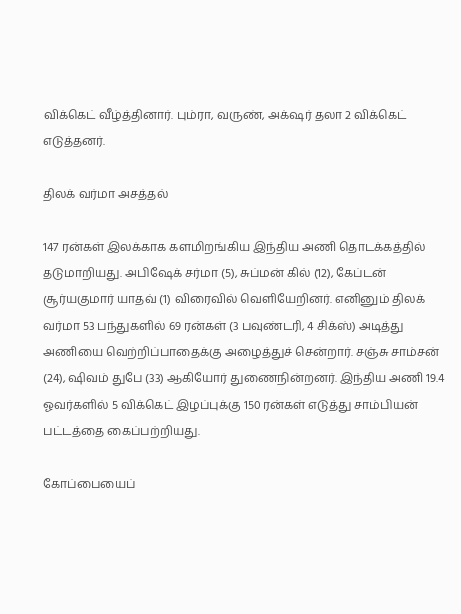விக்கெட் வீழ்த்தினார். பும்ரா, வருண், அக்‌ஷர் தலா 2 விக்கெட் எடுத்தனர்.

திலக் வர்மா அசத்தல்

147 ரன்கள் இலக்காக களமிறங்கிய இந்திய அணி தொடக்கத்தில் தடுமாறியது. அபிஷேக் சர்மா (5), சுப்மன் கில் (12), கேப்டன் சூர்யகுமார் யாதவ் (1) விரைவில் வெளியேறினர். எனினும் திலக் வர்மா 53 பந்துகளில் 69 ரன்கள் (3 பவுண்டரி, 4 சிக்ஸ்) அடித்து அணியை வெற்றிப்பாதைக்கு அழைத்துச் சென்றார். சஞ்சு சாம்சன் (24), ஷிவம் துபே (33) ஆகியோர் துணைநின்றனர். இந்திய அணி 19.4 ஓவர்களில் 5 விக்கெட் இழப்புக்கு 150 ரன்கள் எடுத்து சாம்பியன் பட்டத்தை கைப்பற்றியது.

கோப்பையைப்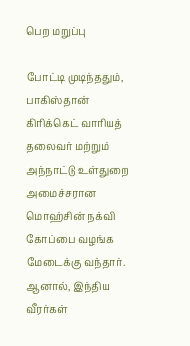பெற மறுப்பு

போட்டி முடிந்ததும், பாகிஸ்தான் கிரிக்கெட் வாரியத் தலைவர் மற்றும் அந்நாட்டு உள்துறை அமைச்சரான மொஹ்சின் நக்வி கோப்பை வழங்க மேடைக்கு வந்தார். ஆனால், இந்திய வீரர்கள்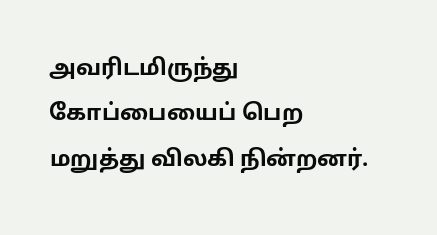அவரிடமிருந்து கோப்பையைப் பெற மறுத்து விலகி நின்றனர்.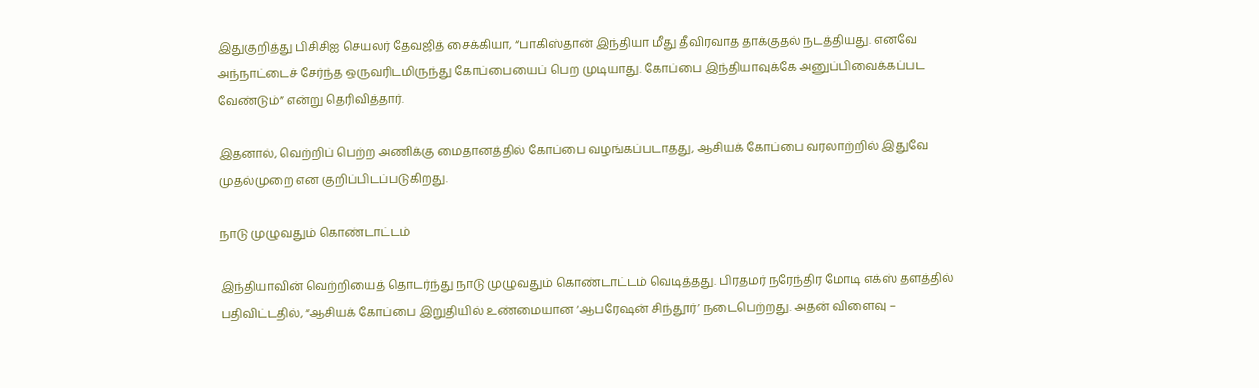இதுகுறித்து பிசிசிஐ செயலர் தேவஜித் சைக்கியா, “பாகிஸ்தான் இந்தியா மீது தீவிரவாத தாக்குதல் நடத்தியது. எனவே அந்நாட்டைச் சேர்ந்த ஒருவரிடமிருந்து கோப்பையைப் பெற முடியாது. கோப்பை இந்தியாவுக்கே அனுப்பிவைக்கப்பட வேண்டும்” என்று தெரிவித்தார்.

இதனால், வெற்றிப் பெற்ற அணிக்கு மைதானத்தில் கோப்பை வழங்கப்படாதது, ஆசியக் கோப்பை வரலாற்றில் இதுவே முதல்முறை என குறிப்பிடப்படுகிறது.

நாடு முழுவதும் கொண்டாட்டம்

இந்தியாவின் வெற்றியைத் தொடர்ந்து நாடு முழுவதும் கொண்டாட்டம் வெடித்தது. பிரதமர் நரேந்திர மோடி எக்ஸ் தளத்தில் பதிவிட்டதில், “ஆசியக் கோப்பை இறுதியில் உண்மையான ‘ஆபரேஷன் சிந்தூர்’ நடைபெற்றது. அதன் விளைவு –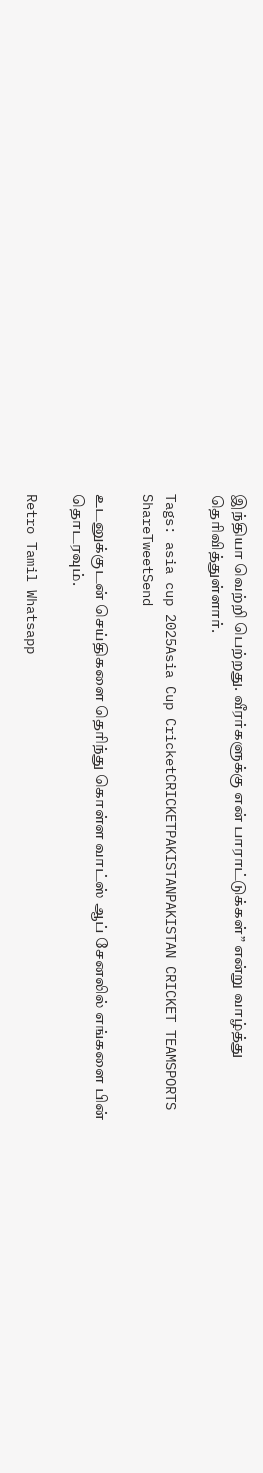இந்தியா வெற்றி பெற்றது. வீரர்களுக்கு என் பாராட்டுக்கள்” என்று வாழ்த்து தெரிவித்துள்ளார்.

Tags: asia cup 2025Asia Cup CricketCRICKETPAKISTANPAKISTAN CRICKET TEAMSPORTS
ShareTweetSend

உடனுக்குடன் செய்திகளை தெரிந்து கொள்ள வாட்ஸ் ஆப் சேனலில் எங்களை பின் தொடரவும்.

Retro Tamil Whatsapp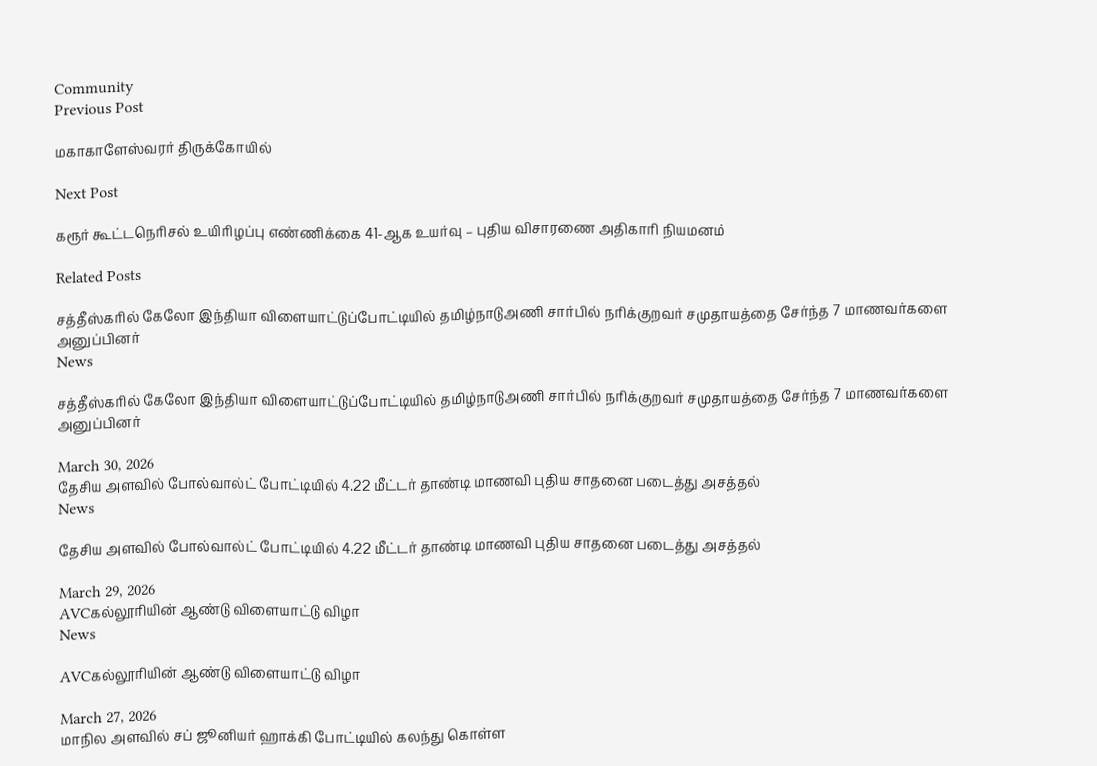Community
Previous Post

மகாகாளேஸ்வரர் திருக்கோயில்

Next Post

கரூர் கூட்டநெரிசல் உயிரிழப்பு எண்ணிக்கை 41-ஆக உயர்வு – புதிய விசாரணை அதிகாரி நியமனம்

Related Posts

சத்தீஸ்கரில் கேலோ இந்தியா விளையாட்டுப்போட்டியில் தமிழ்நாடுஅணி சார்பில் நரிக்குறவர் சமுதாயத்தை சேர்ந்த 7 மாணவர்களை அனுப்பினர்
News

சத்தீஸ்கரில் கேலோ இந்தியா விளையாட்டுப்போட்டியில் தமிழ்நாடுஅணி சார்பில் நரிக்குறவர் சமுதாயத்தை சேர்ந்த 7 மாணவர்களை அனுப்பினர்

March 30, 2026
தேசிய அளவில் போல்வால்ட் போட்டியில் 4.22 மீட்டர் தாண்டி மாணவி புதிய சாதனை படைத்து அசத்தல்
News

தேசிய அளவில் போல்வால்ட் போட்டியில் 4.22 மீட்டர் தாண்டி மாணவி புதிய சாதனை படைத்து அசத்தல்

March 29, 2026
AVCகல்லூரியின் ஆண்டு விளையாட்டு விழா
News

AVCகல்லூரியின் ஆண்டு விளையாட்டு விழா

March 27, 2026
மாநில அளவில் சப் ஜூனியர் ஹாக்கி போட்டியில் கலந்து கொள்ள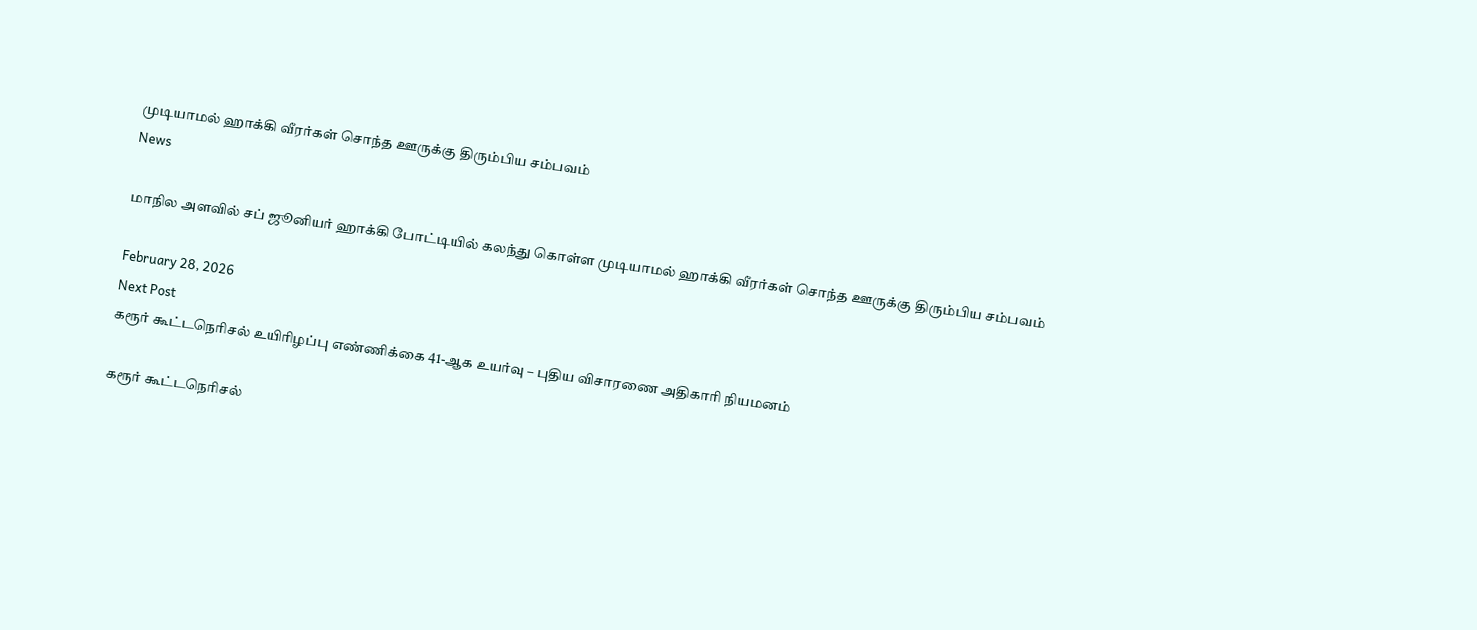முடியாமல் ஹாக்கி வீரர்கள் சொந்த ஊருக்கு திரும்பிய சம்பவம்
News

மாநில அளவில் சப் ஜூனியர் ஹாக்கி போட்டியில் கலந்து கொள்ள முடியாமல் ஹாக்கி வீரர்கள் சொந்த ஊருக்கு திரும்பிய சம்பவம்

February 28, 2026
Next Post
கரூர் கூட்டநெரிசல் உயிரிழப்பு எண்ணிக்கை 41-ஆக உயர்வு – புதிய விசாரணை அதிகாரி நியமனம்

கரூர் கூட்டநெரிசல்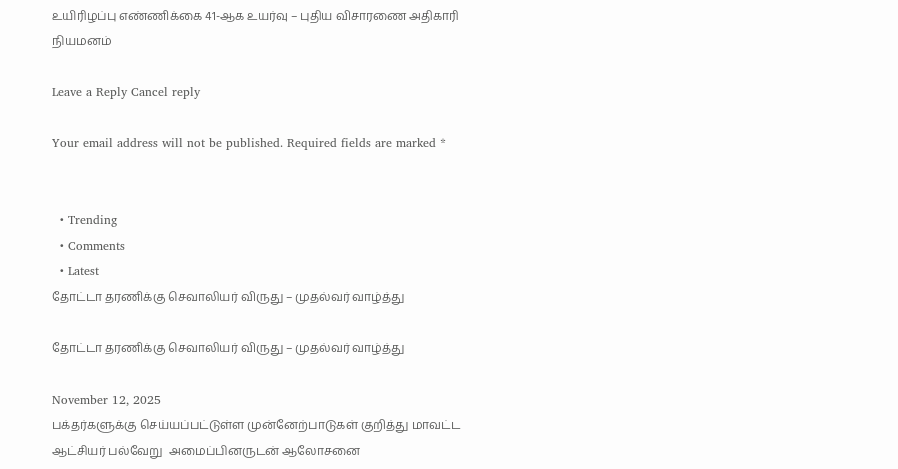உயிரிழப்பு எண்ணிக்கை 41-ஆக உயர்வு – புதிய விசாரணை அதிகாரி நியமனம்

Leave a Reply Cancel reply

Your email address will not be published. Required fields are marked *


  • Trending
  • Comments
  • Latest
தோட்டா தரணிக்கு செவாலியர் விருது – முதல்வர் வாழ்த்து

தோட்டா தரணிக்கு செவாலியர் விருது – முதல்வர் வாழ்த்து

November 12, 2025
பக்தர்களுக்கு செய்யப்பட்டுள்ள முன்னேற்பாடுகள் குறித்து மாவட்ட ஆட்சியர் பல்வேறு  அமைப்பினருடன் ஆலோசனை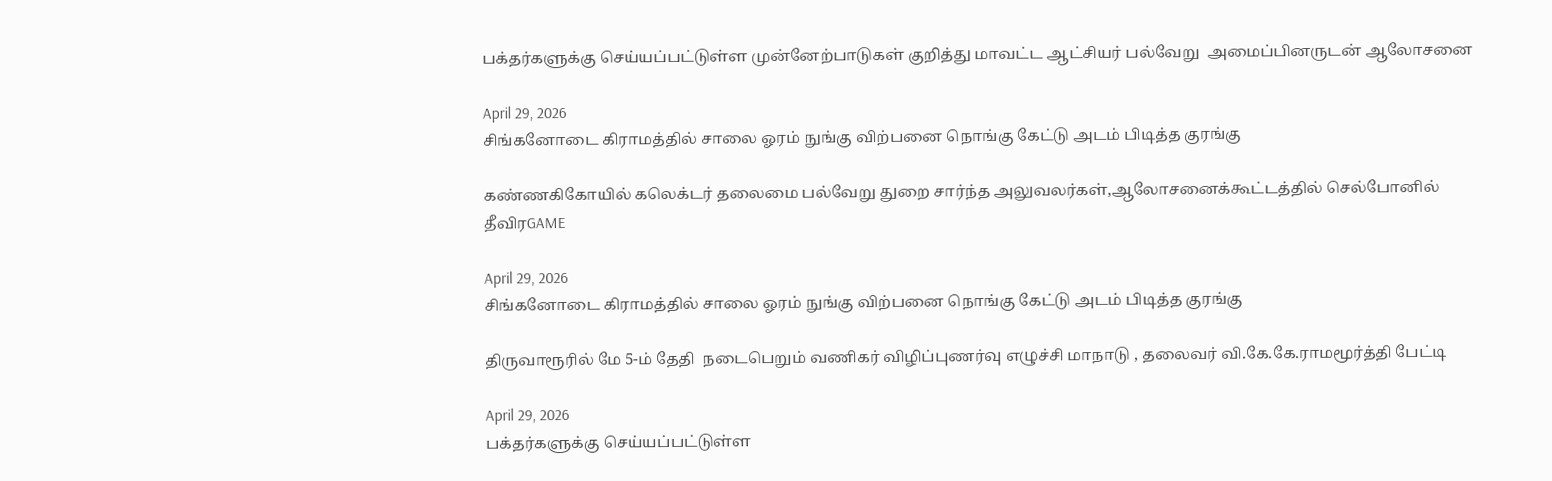பக்தர்களுக்கு செய்யப்பட்டுள்ள முன்னேற்பாடுகள் குறித்து மாவட்ட ஆட்சியர் பல்வேறு  அமைப்பினருடன் ஆலோசனை

April 29, 2026
சிங்கனோடை கிராமத்தில் சாலை ஓரம் நுங்கு விற்பனை நொங்கு கேட்டு அடம் பிடித்த குரங்கு

கண்ணகிகோயில் கலெக்டர் தலைமை பல்வேறு துறை சார்ந்த அலுவலர்கள்,ஆலோசனைக்கூட்டத்தில் செல்போனில் தீவிரGAME

April 29, 2026
சிங்கனோடை கிராமத்தில் சாலை ஓரம் நுங்கு விற்பனை நொங்கு கேட்டு அடம் பிடித்த குரங்கு

திருவாரூரில் மே 5-ம் தேதி  நடைபெறும் வணிகர் விழிப்புணர்வு எழுச்சி மாநாடு , தலைவர் வி.கே.கே.ராமமூர்த்தி பேட்டி

April 29, 2026
பக்தர்களுக்கு செய்யப்பட்டுள்ள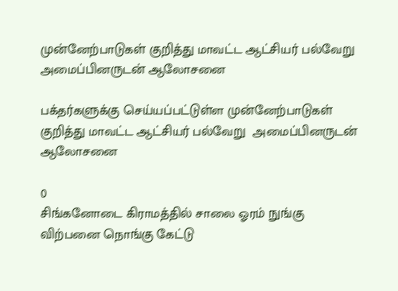முன்னேற்பாடுகள் குறித்து மாவட்ட ஆட்சியர் பல்வேறு  அமைப்பினருடன் ஆலோசனை

பக்தர்களுக்கு செய்யப்பட்டுள்ள முன்னேற்பாடுகள் குறித்து மாவட்ட ஆட்சியர் பல்வேறு  அமைப்பினருடன் ஆலோசனை

0
சிங்கனோடை கிராமத்தில் சாலை ஓரம் நுங்கு விற்பனை நொங்கு கேட்டு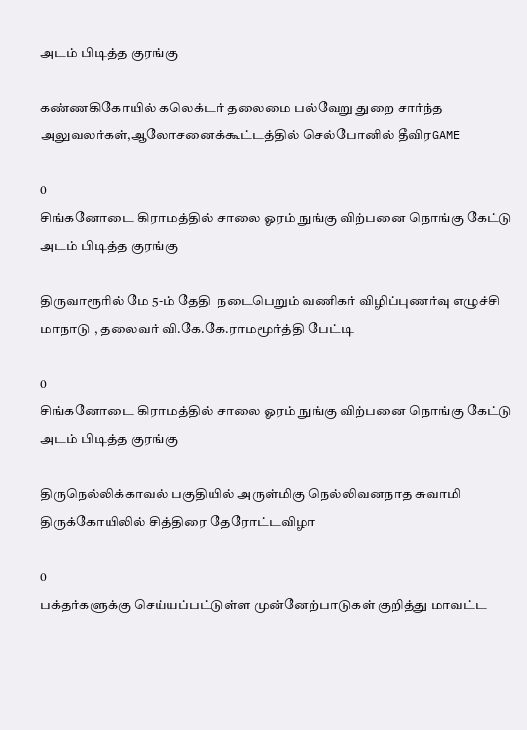அடம் பிடித்த குரங்கு

கண்ணகிகோயில் கலெக்டர் தலைமை பல்வேறு துறை சார்ந்த அலுவலர்கள்,ஆலோசனைக்கூட்டத்தில் செல்போனில் தீவிரGAME

0
சிங்கனோடை கிராமத்தில் சாலை ஓரம் நுங்கு விற்பனை நொங்கு கேட்டு அடம் பிடித்த குரங்கு

திருவாரூரில் மே 5-ம் தேதி  நடைபெறும் வணிகர் விழிப்புணர்வு எழுச்சி மாநாடு , தலைவர் வி.கே.கே.ராமமூர்த்தி பேட்டி

0
சிங்கனோடை கிராமத்தில் சாலை ஓரம் நுங்கு விற்பனை நொங்கு கேட்டு அடம் பிடித்த குரங்கு

திருநெல்லிக்காவல் பகுதியில் அருள்மிகு நெல்லிவனநாத சுவாமி திருக்கோயிலில் சித்திரை தேரோட்டவிழா

0
பக்தர்களுக்கு செய்யப்பட்டுள்ள முன்னேற்பாடுகள் குறித்து மாவட்ட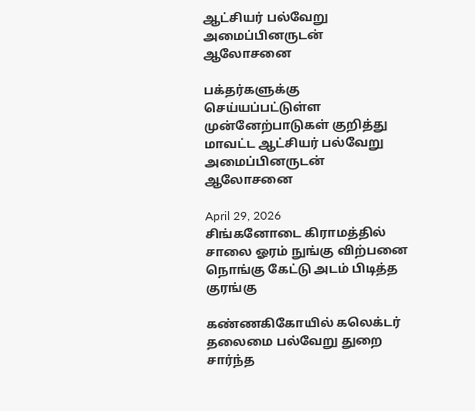ஆட்சியர் பல்வேறு  அமைப்பினருடன் ஆலோசனை

பக்தர்களுக்கு செய்யப்பட்டுள்ள முன்னேற்பாடுகள் குறித்து மாவட்ட ஆட்சியர் பல்வேறு  அமைப்பினருடன் ஆலோசனை

April 29, 2026
சிங்கனோடை கிராமத்தில் சாலை ஓரம் நுங்கு விற்பனை நொங்கு கேட்டு அடம் பிடித்த குரங்கு

கண்ணகிகோயில் கலெக்டர் தலைமை பல்வேறு துறை சார்ந்த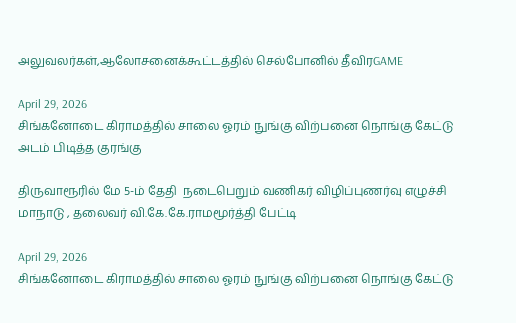அலுவலர்கள்,ஆலோசனைக்கூட்டத்தில் செல்போனில் தீவிரGAME

April 29, 2026
சிங்கனோடை கிராமத்தில் சாலை ஓரம் நுங்கு விற்பனை நொங்கு கேட்டு அடம் பிடித்த குரங்கு

திருவாரூரில் மே 5-ம் தேதி  நடைபெறும் வணிகர் விழிப்புணர்வு எழுச்சி மாநாடு , தலைவர் வி.கே.கே.ராமமூர்த்தி பேட்டி

April 29, 2026
சிங்கனோடை கிராமத்தில் சாலை ஓரம் நுங்கு விற்பனை நொங்கு கேட்டு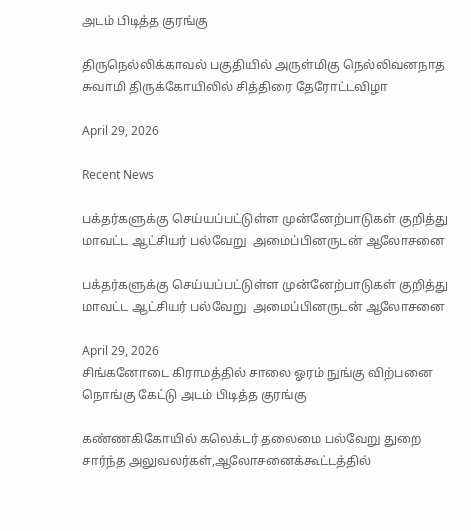அடம் பிடித்த குரங்கு

திருநெல்லிக்காவல் பகுதியில் அருள்மிகு நெல்லிவனநாத சுவாமி திருக்கோயிலில் சித்திரை தேரோட்டவிழா

April 29, 2026

Recent News

பக்தர்களுக்கு செய்யப்பட்டுள்ள முன்னேற்பாடுகள் குறித்து மாவட்ட ஆட்சியர் பல்வேறு  அமைப்பினருடன் ஆலோசனை

பக்தர்களுக்கு செய்யப்பட்டுள்ள முன்னேற்பாடுகள் குறித்து மாவட்ட ஆட்சியர் பல்வேறு  அமைப்பினருடன் ஆலோசனை

April 29, 2026
சிங்கனோடை கிராமத்தில் சாலை ஓரம் நுங்கு விற்பனை நொங்கு கேட்டு அடம் பிடித்த குரங்கு

கண்ணகிகோயில் கலெக்டர் தலைமை பல்வேறு துறை சார்ந்த அலுவலர்கள்,ஆலோசனைக்கூட்டத்தில்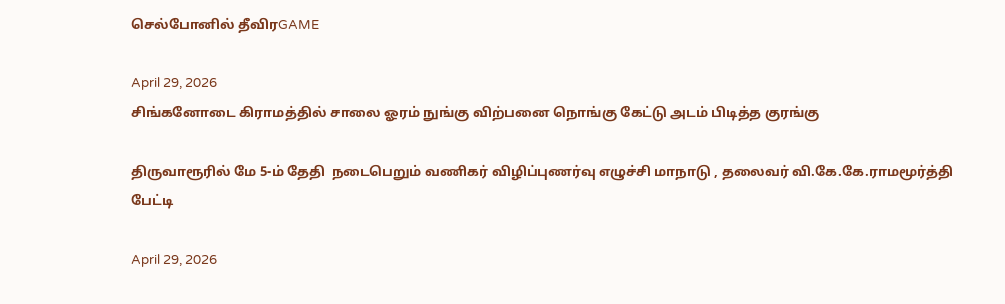செல்போனில் தீவிரGAME

April 29, 2026
சிங்கனோடை கிராமத்தில் சாலை ஓரம் நுங்கு விற்பனை நொங்கு கேட்டு அடம் பிடித்த குரங்கு

திருவாரூரில் மே 5-ம் தேதி  நடைபெறும் வணிகர் விழிப்புணர்வு எழுச்சி மாநாடு , தலைவர் வி.கே.கே.ராமமூர்த்தி பேட்டி

April 29, 2026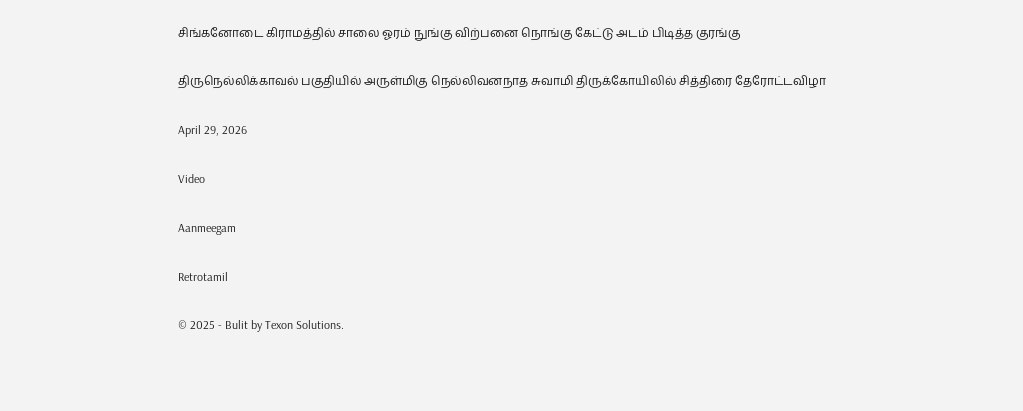சிங்கனோடை கிராமத்தில் சாலை ஓரம் நுங்கு விற்பனை நொங்கு கேட்டு அடம் பிடித்த குரங்கு

திருநெல்லிக்காவல் பகுதியில் அருள்மிகு நெல்லிவனநாத சுவாமி திருக்கோயிலில் சித்திரை தேரோட்டவிழா

April 29, 2026

Video

Aanmeegam

Retrotamil

© 2025 - Bulit by Texon Solutions.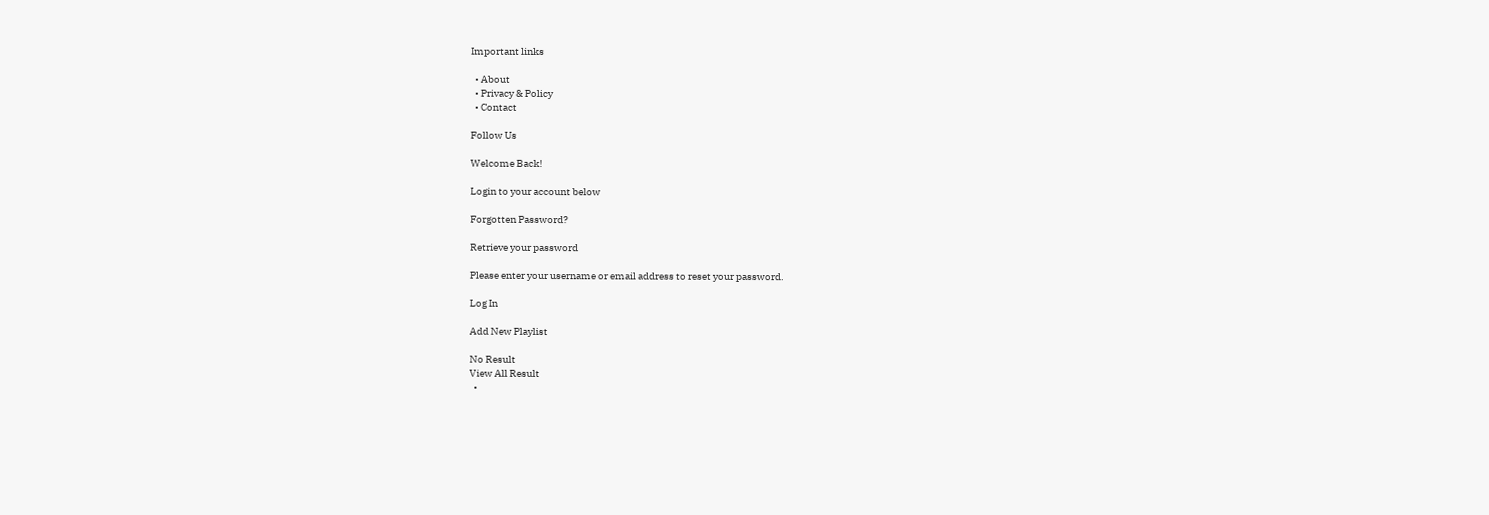Important links

  • About
  • Privacy & Policy
  • Contact

Follow Us

Welcome Back!

Login to your account below

Forgotten Password?

Retrieve your password

Please enter your username or email address to reset your password.

Log In

Add New Playlist

No Result
View All Result
  •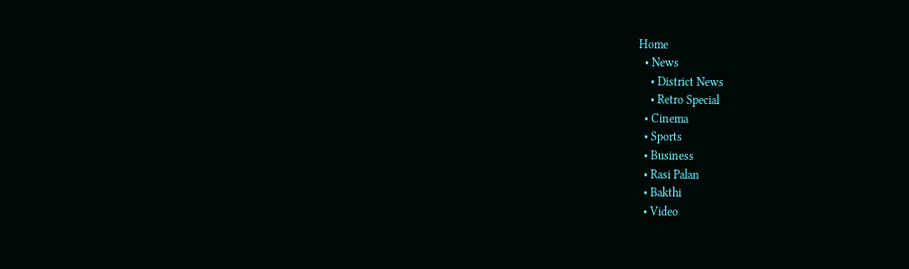Home
  • News
    • District News
    • Retro Special
  • Cinema
  • Sports
  • Business
  • Rasi Palan
  • Bakthi
  • Video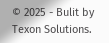© 2025 - Bulit by Texon Solutions.